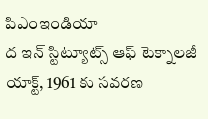పిఎంఇండియా
ద ఇన్ స్టిట్యూట్స్ ఆఫ్ టెక్నాలజీ యాక్ట్, 1961 కు సవరణ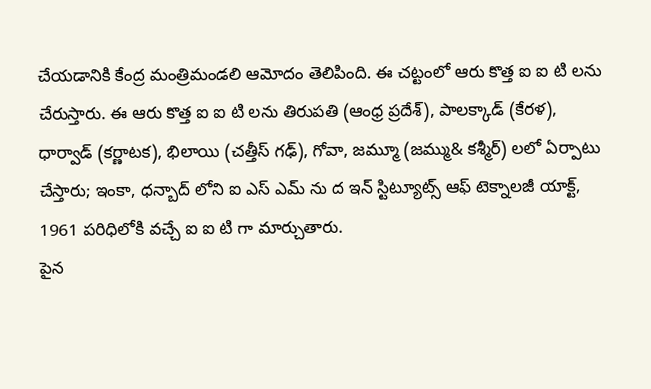చేయడానికి కేంద్ర మంత్రిమండలి ఆమోదం తెలిపింది. ఈ చట్టంలో ఆరు కొత్త ఐ ఐ టి లను చేరుస్తారు. ఈ ఆరు కొత్త ఐ ఐ టి లను తిరుపతి (ఆంధ్ర ప్రదేశ్), పాలక్కాడ్ (కేరళ), ధార్వాడ్ (కర్ణాటక), భిలాయి (చత్తీస్ గఢ్), గోవా, జమ్మూ (జమ్ము& కశ్మీర్) లలో ఏర్పాటు చేస్తారు; ఇంకా, ధన్బాద్ లోని ఐ ఎస్ ఎమ్ ను ద ఇన్ స్టిట్యూట్స్ ఆఫ్ టెక్నాలజీ యాక్ట్, 1961 పరిధిలోకి వచ్చే ఐ ఐ టి గా మార్చుతారు.
పైన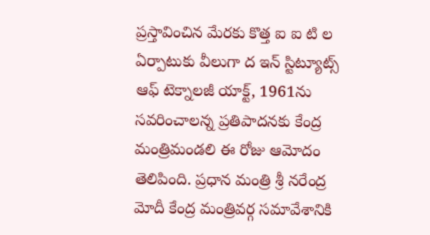ప్రస్తావించిన మేరకు కొత్త ఐ ఐ టి ల ఏర్పాటుకు వీలుగా ద ఇన్ స్టిట్యూట్స్ ఆఫ్ టెక్నాలజీ యాక్ట్, 1961ను సవరించాలన్న ప్రతిపాదనకు కేంద్ర మంత్రిమండలి ఈ రోజు ఆమోదం తెలిపింది. ప్రధాన మంత్రి శ్రీ నరేంద్ర మోదీ కేంద్ర మంత్రివర్గ సమావేశానికి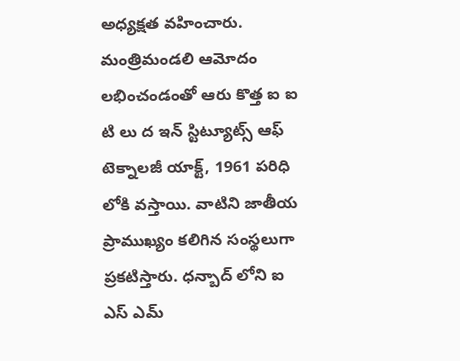అధ్యక్షత వహించారు.
మంత్రిమండలి ఆమోదం లభించండంతో ఆరు కొత్త ఐ ఐ టి లు ద ఇన్ స్టిట్యూట్స్ ఆఫ్ టెక్నాలజీ యాక్ట్, 1961 పరిధి లోకి వస్తాయి. వాటిని జాతీయ ప్రాముఖ్యం కలిగిన సంస్థలుగా ప్రకటిస్తారు. ధన్బాద్ లోని ఐ ఎస్ ఎమ్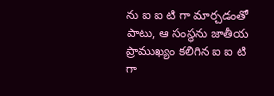ను ఐ ఐ టి గా మార్చడంతో పాటు, ఆ సంస్థను జాతీయ ప్రాముఖ్యం కలిగిన ఐ ఐ టి గా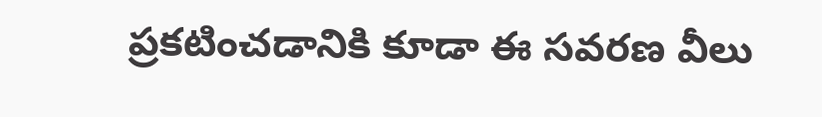ప్రకటించడానికి కూడా ఈ సవరణ వీలు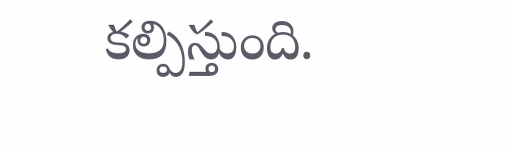కల్పిస్తుంది.